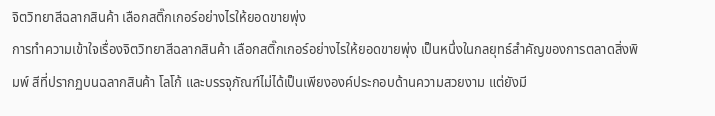จิตวิทยาสีฉลากสินค้า เลือกสติ๊กเกอร์อย่างไรให้ยอดขายพุ่ง
การทำความเข้าใจเรื่องจิตวิทยาสีฉลากสินค้า เลือกสติ๊กเกอร์อย่างไรให้ยอดขายพุ่ง เป็นหนึ่งในกลยุทธ์สำคัญของการตลาดสิ่งพิมพ์ สีที่ปรากฏบนฉลากสินค้า โลโก้ และบรรจุภัณฑ์ไม่ได้เป็นเพียงองค์ประกอบด้านความสวยงาม แต่ยังมี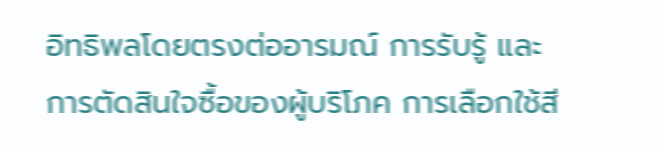อิทธิพลโดยตรงต่ออารมณ์ การรับรู้ และการตัดสินใจซื้อของผู้บริโภค การเลือกใช้สี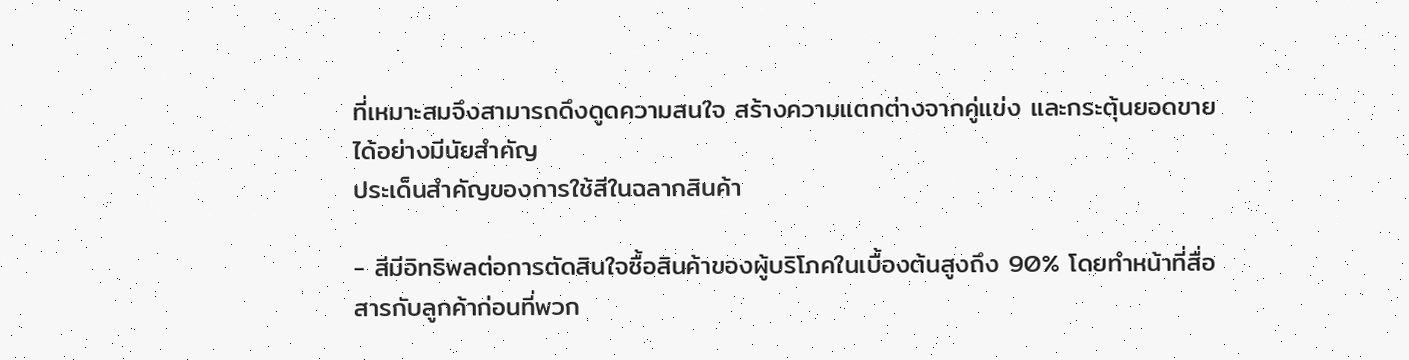ที่เหมาะสมจึงสามารถดึงดูดความสนใจ สร้างความแตกต่างจากคู่แข่ง และกระตุ้นยอดขายได้อย่างมีนัยสำคัญ
ประเด็นสำคัญของการใช้สีในฉลากสินค้า

- สีมีอิทธิพลต่อการตัดสินใจซื้อสินค้าของผู้บริโภคในเบื้องต้นสูงถึง 90% โดยทำหน้าที่สื่อสารกับลูกค้าก่อนที่พวก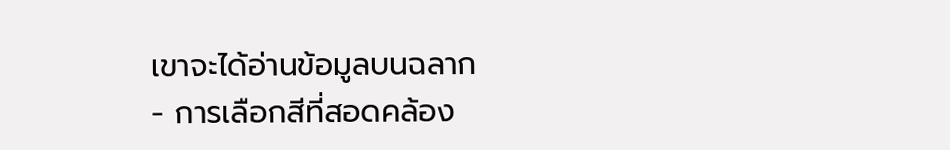เขาจะได้อ่านข้อมูลบนฉลาก
- การเลือกสีที่สอดคล้อง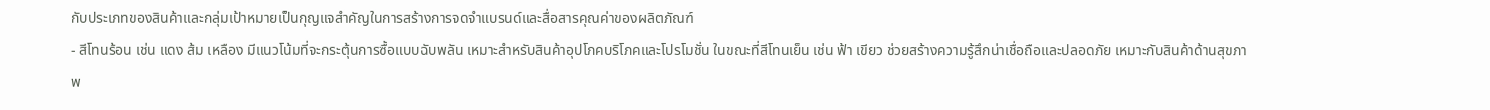กับประเภทของสินค้าและกลุ่มเป้าหมายเป็นกุญแจสำคัญในการสร้างการจดจำแบรนด์และสื่อสารคุณค่าของผลิตภัณฑ์
- สีโทนร้อน เช่น แดง ส้ม เหลือง มีแนวโน้มที่จะกระตุ้นการซื้อแบบฉับพลัน เหมาะสำหรับสินค้าอุปโภคบริโภคและโปรโมชั่น ในขณะที่สีโทนเย็น เช่น ฟ้า เขียว ช่วยสร้างความรู้สึกน่าเชื่อถือและปลอดภัย เหมาะกับสินค้าด้านสุขภาพ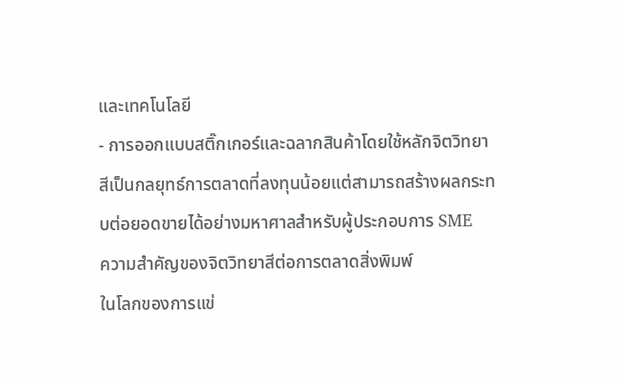และเทคโนโลยี
- การออกแบบสติ๊กเกอร์และฉลากสินค้าโดยใช้หลักจิตวิทยาสีเป็นกลยุทธ์การตลาดที่ลงทุนน้อยแต่สามารถสร้างผลกระทบต่อยอดขายได้อย่างมหาศาลสำหรับผู้ประกอบการ SME
ความสำคัญของจิตวิทยาสีต่อการตลาดสิ่งพิมพ์
ในโลกของการแข่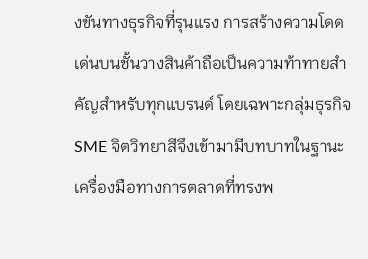งขันทางธุรกิจที่รุนแรง การสร้างความโดดเด่นบนชั้นวางสินค้าถือเป็นความท้าทายสำคัญสำหรับทุกแบรนด์ โดยเฉพาะกลุ่มธุรกิจ SME จิตวิทยาสีจึงเข้ามามีบทบาทในฐานะเครื่องมือทางการตลาดที่ทรงพ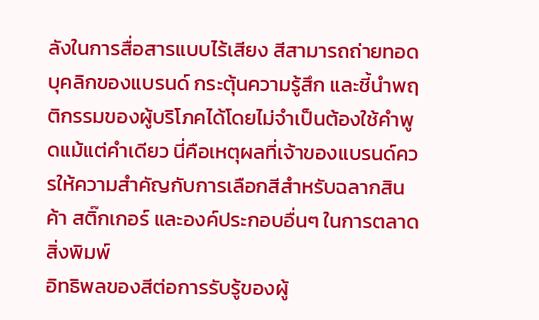ลังในการสื่อสารแบบไร้เสียง สีสามารถถ่ายทอดบุคลิกของแบรนด์ กระตุ้นความรู้สึก และชี้นำพฤติกรรมของผู้บริโภคได้โดยไม่จำเป็นต้องใช้คำพูดแม้แต่คำเดียว นี่คือเหตุผลที่เจ้าของแบรนด์ควรให้ความสำคัญกับการเลือกสีสำหรับฉลากสินค้า สติ๊กเกอร์ และองค์ประกอบอื่นๆ ในการตลาดสิ่งพิมพ์
อิทธิพลของสีต่อการรับรู้ของผู้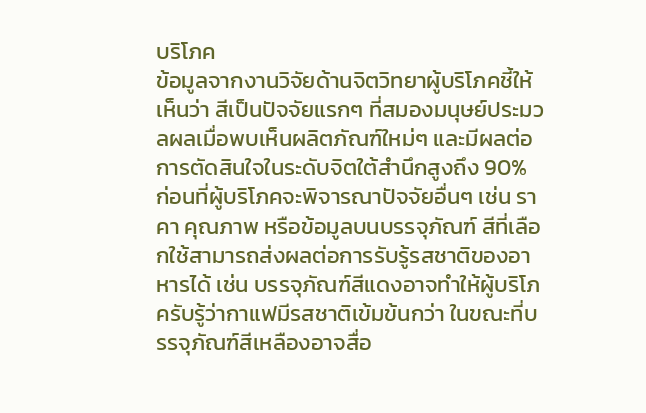บริโภค
ข้อมูลจากงานวิจัยด้านจิตวิทยาผู้บริโภคชี้ให้เห็นว่า สีเป็นปัจจัยแรกๆ ที่สมองมนุษย์ประมวลผลเมื่อพบเห็นผลิตภัณฑ์ใหม่ๆ และมีผลต่อการตัดสินใจในระดับจิตใต้สำนึกสูงถึง 90% ก่อนที่ผู้บริโภคจะพิจารณาปัจจัยอื่นๆ เช่น ราคา คุณภาพ หรือข้อมูลบนบรรจุภัณฑ์ สีที่เลือกใช้สามารถส่งผลต่อการรับรู้รสชาติของอาหารได้ เช่น บรรจุภัณฑ์สีแดงอาจทำให้ผู้บริโภครับรู้ว่ากาแฟมีรสชาติเข้มข้นกว่า ในขณะที่บรรจุภัณฑ์สีเหลืองอาจสื่อ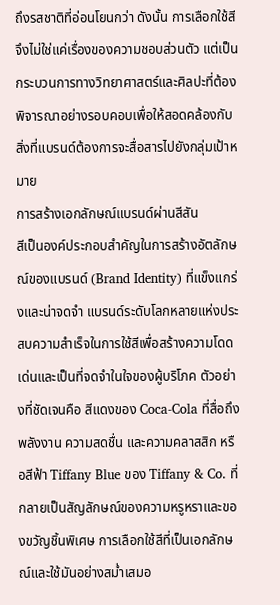ถึงรสชาติที่อ่อนโยนกว่า ดังนั้น การเลือกใช้สีจึงไม่ใช่แค่เรื่องของความชอบส่วนตัว แต่เป็นกระบวนการทางวิทยาศาสตร์และศิลปะที่ต้องพิจารณาอย่างรอบคอบเพื่อให้สอดคล้องกับสิ่งที่แบรนด์ต้องการจะสื่อสารไปยังกลุ่มเป้าหมาย
การสร้างเอกลักษณ์แบรนด์ผ่านสีสัน
สีเป็นองค์ประกอบสำคัญในการสร้างอัตลักษณ์ของแบรนด์ (Brand Identity) ที่แข็งแกร่งและน่าจดจำ แบรนด์ระดับโลกหลายแห่งประสบความสำเร็จในการใช้สีเพื่อสร้างความโดดเด่นและเป็นที่จดจำในใจของผู้บริโภค ตัวอย่างที่ชัดเจนคือ สีแดงของ Coca-Cola ที่สื่อถึงพลังงาน ความสดชื่น และความคลาสสิก หรือสีฟ้า Tiffany Blue ของ Tiffany & Co. ที่กลายเป็นสัญลักษณ์ของความหรูหราและของขวัญชิ้นพิเศษ การเลือกใช้สีที่เป็นเอกลักษณ์และใช้มันอย่างสม่ำเสมอ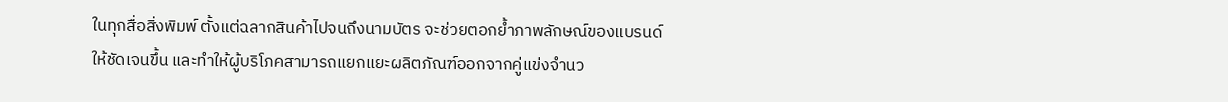ในทุกสื่อสิ่งพิมพ์ ตั้งแต่ฉลากสินค้าไปจนถึงนามบัตร จะช่วยตอกย้ำภาพลักษณ์ของแบรนด์ให้ชัดเจนขึ้น และทำให้ผู้บริโภคสามารถแยกแยะผลิตภัณฑ์ออกจากคู่แข่งจำนว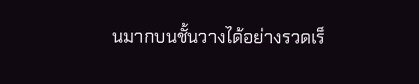นมากบนชั้นวางได้อย่างรวดเร็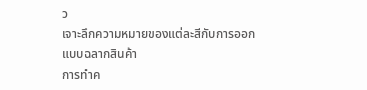ว
เจาะลึกความหมายของแต่ละสีกับการออกแบบฉลากสินค้า
การทำค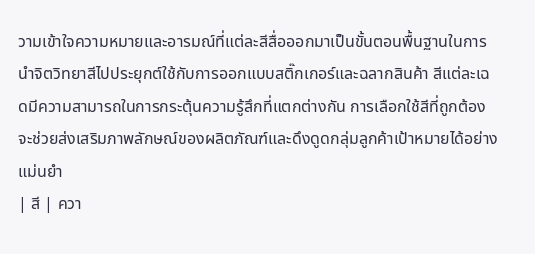วามเข้าใจความหมายและอารมณ์ที่แต่ละสีสื่อออกมาเป็นขั้นตอนพื้นฐานในการนำจิตวิทยาสีไปประยุกต์ใช้กับการออกแบบสติ๊กเกอร์และฉลากสินค้า สีแต่ละเฉดมีความสามารถในการกระตุ้นความรู้สึกที่แตกต่างกัน การเลือกใช้สีที่ถูกต้องจะช่วยส่งเสริมภาพลักษณ์ของผลิตภัณฑ์และดึงดูดกลุ่มลูกค้าเป้าหมายได้อย่างแม่นยำ
| สี | ควา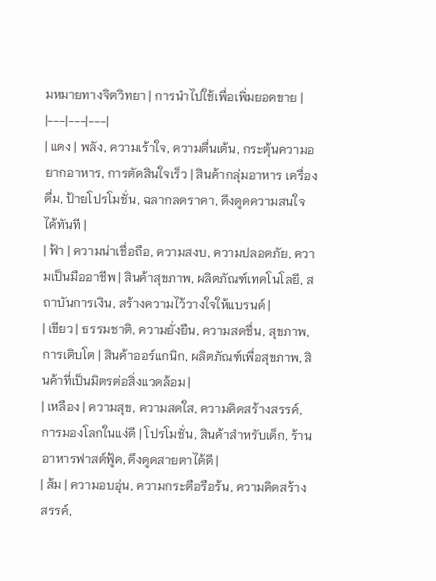มหมายทางจิตวิทยา | การนำไปใช้เพื่อเพิ่มยอดขาย |
|---|---|---|
| แดง | พลัง, ความเร้าใจ, ความตื่นเต้น, กระตุ้นความอยากอาหาร, การตัดสินใจเร็ว | สินค้ากลุ่มอาหาร เครื่องดื่ม, ป้ายโปรโมชั่น, ฉลากลดราคา, ดึงดูดความสนใจได้ทันที |
| ฟ้า | ความน่าเชื่อถือ, ความสงบ, ความปลอดภัย, ความเป็นมืออาชีพ | สินค้าสุขภาพ, ผลิตภัณฑ์เทคโนโลยี, สถาบันการเงิน, สร้างความไว้วางใจให้แบรนด์ |
| เขียว | ธรรมชาติ, ความยั่งยืน, ความสดชื่น, สุขภาพ, การเติบโต | สินค้าออร์แกนิก, ผลิตภัณฑ์เพื่อสุขภาพ, สินค้าที่เป็นมิตรต่อสิ่งแวดล้อม |
| เหลือง | ความสุข, ความสดใส, ความคิดสร้างสรรค์, การมองโลกในแง่ดี | โปรโมชั่น, สินค้าสำหรับเด็ก, ร้านอาหารฟาสต์ฟู้ด, ดึงดูดสายตาได้ดี |
| ส้ม | ความอบอุ่น, ความกระตือรือร้น, ความคิดสร้างสรรค์,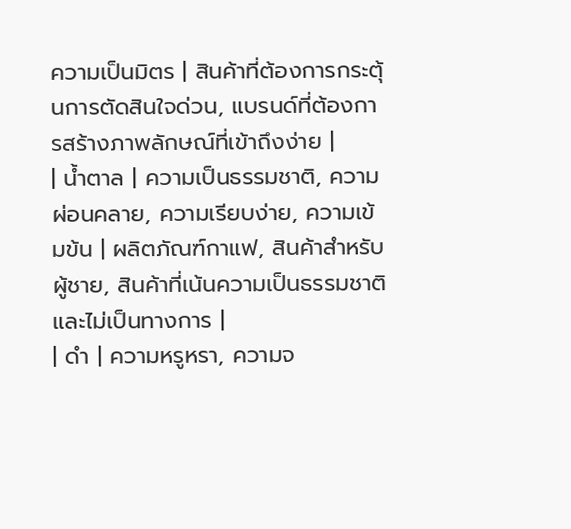ความเป็นมิตร | สินค้าที่ต้องการกระตุ้นการตัดสินใจด่วน, แบรนด์ที่ต้องการสร้างภาพลักษณ์ที่เข้าถึงง่าย |
| น้ำตาล | ความเป็นธรรมชาติ, ความผ่อนคลาย, ความเรียบง่าย, ความเข้มข้น | ผลิตภัณฑ์กาแฟ, สินค้าสำหรับผู้ชาย, สินค้าที่เน้นความเป็นธรรมชาติและไม่เป็นทางการ |
| ดำ | ความหรูหรา, ความจ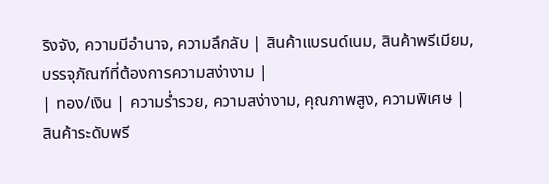ริงจัง, ความมีอำนาจ, ความลึกลับ | สินค้าแบรนด์เนม, สินค้าพรีเมียม, บรรจุภัณฑ์ที่ต้องการความสง่างาม |
| ทอง/เงิน | ความร่ำรวย, ความสง่างาม, คุณภาพสูง, ความพิเศษ | สินค้าระดับพรี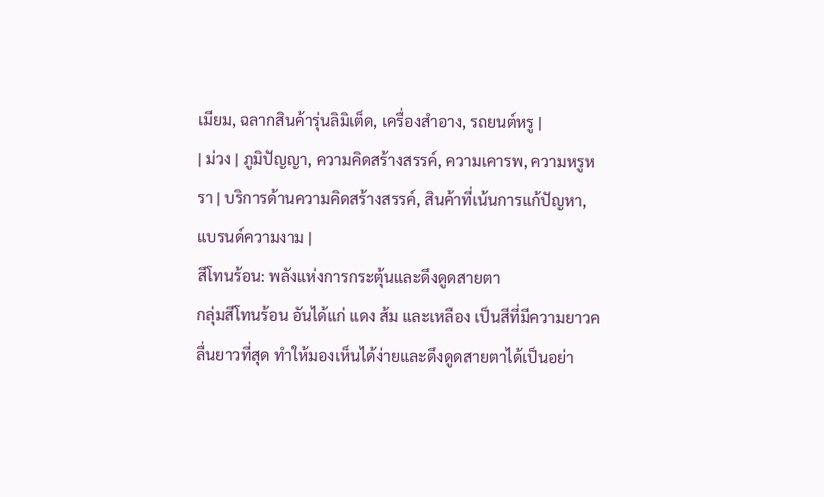เมียม, ฉลากสินค้ารุ่นลิมิเต็ด, เครื่องสำอาง, รถยนต์หรู |
| ม่วง | ภูมิปัญญา, ความคิดสร้างสรรค์, ความเคารพ, ความหรูหรา | บริการด้านความคิดสร้างสรรค์, สินค้าที่เน้นการแก้ปัญหา, แบรนด์ความงาม |
สีโทนร้อน: พลังแห่งการกระตุ้นและดึงดูดสายตา
กลุ่มสีโทนร้อน อันได้แก่ แดง ส้ม และเหลือง เป็นสีที่มีความยาวคลื่นยาวที่สุด ทำให้มองเห็นได้ง่ายและดึงดูดสายตาได้เป็นอย่า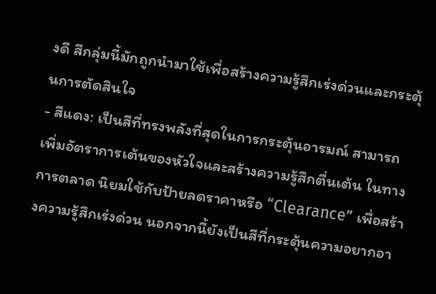งดี สีกลุ่มนี้มักถูกนำมาใช้เพื่อสร้างความรู้สึกเร่งด่วนและกระตุ้นการตัดสินใจ
- สีแดง: เป็นสีที่ทรงพลังที่สุดในการกระตุ้นอารมณ์ สามารถเพิ่มอัตราการเต้นของหัวใจและสร้างความรู้สึกตื่นเต้น ในทางการตลาด นิยมใช้กับป้ายลดราคาหรือ “Clearance” เพื่อสร้างความรู้สึกเร่งด่วน นอกจากนี้ยังเป็นสีที่กระตุ้นความอยากอา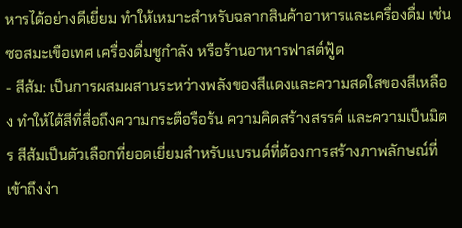หารได้อย่างดีเยี่ยม ทำให้เหมาะสำหรับฉลากสินค้าอาหารและเครื่องดื่ม เช่น ซอสมะเขือเทศ เครื่องดื่มชูกำลัง หรือร้านอาหารฟาสต์ฟู้ด
- สีส้ม: เป็นการผสมผสานระหว่างพลังของสีแดงและความสดใสของสีเหลือง ทำให้ได้สีที่สื่อถึงความกระตือรือร้น ความคิดสร้างสรรค์ และความเป็นมิตร สีส้มเป็นตัวเลือกที่ยอดเยี่ยมสำหรับแบรนด์ที่ต้องการสร้างภาพลักษณ์ที่เข้าถึงง่า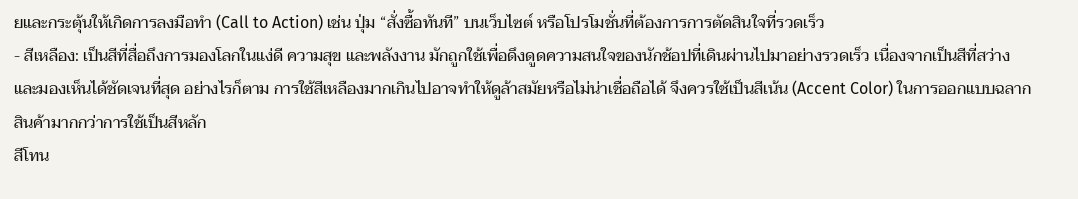ยและกระตุ้นให้เกิดการลงมือทำ (Call to Action) เช่น ปุ่ม “สั่งซื้อทันที” บนเว็บไซต์ หรือโปรโมชั่นที่ต้องการการตัดสินใจที่รวดเร็ว
- สีเหลือง: เป็นสีที่สื่อถึงการมองโลกในแง่ดี ความสุข และพลังงาน มักถูกใช้เพื่อดึงดูดความสนใจของนักช้อปที่เดินผ่านไปมาอย่างรวดเร็ว เนื่องจากเป็นสีที่สว่างและมองเห็นได้ชัดเจนที่สุด อย่างไรก็ตาม การใช้สีเหลืองมากเกินไปอาจทำให้ดูล้าสมัยหรือไม่น่าเชื่อถือได้ จึงควรใช้เป็นสีเน้น (Accent Color) ในการออกแบบฉลากสินค้ามากกว่าการใช้เป็นสีหลัก
สีโทน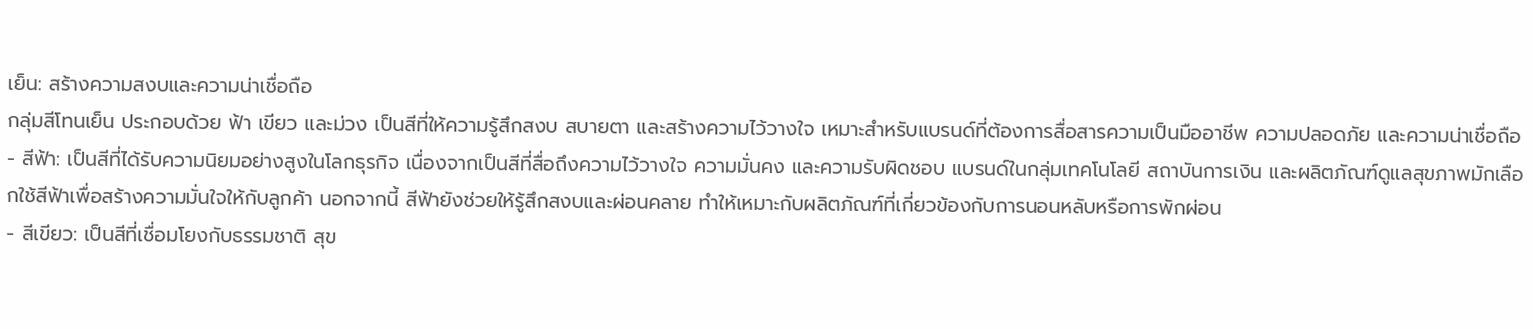เย็น: สร้างความสงบและความน่าเชื่อถือ
กลุ่มสีโทนเย็น ประกอบด้วย ฟ้า เขียว และม่วง เป็นสีที่ให้ความรู้สึกสงบ สบายตา และสร้างความไว้วางใจ เหมาะสำหรับแบรนด์ที่ต้องการสื่อสารความเป็นมืออาชีพ ความปลอดภัย และความน่าเชื่อถือ
- สีฟ้า: เป็นสีที่ได้รับความนิยมอย่างสูงในโลกธุรกิจ เนื่องจากเป็นสีที่สื่อถึงความไว้วางใจ ความมั่นคง และความรับผิดชอบ แบรนด์ในกลุ่มเทคโนโลยี สถาบันการเงิน และผลิตภัณฑ์ดูแลสุขภาพมักเลือกใช้สีฟ้าเพื่อสร้างความมั่นใจให้กับลูกค้า นอกจากนี้ สีฟ้ายังช่วยให้รู้สึกสงบและผ่อนคลาย ทำให้เหมาะกับผลิตภัณฑ์ที่เกี่ยวข้องกับการนอนหลับหรือการพักผ่อน
- สีเขียว: เป็นสีที่เชื่อมโยงกับธรรมชาติ สุข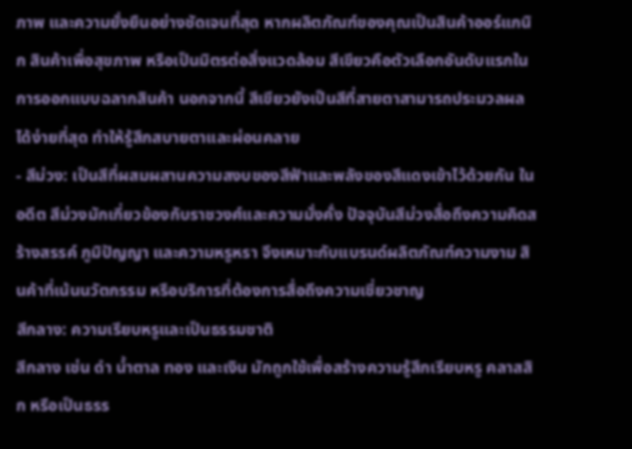ภาพ และความยั่งยืนอย่างชัดเจนที่สุด หากผลิตภัณฑ์ของคุณเป็นสินค้าออร์แกนิก สินค้าเพื่อสุขภาพ หรือเป็นมิตรต่อสิ่งแวดล้อม สีเขียวคือตัวเลือกอันดับแรกในการออกแบบฉลากสินค้า นอกจากนี้ สีเขียวยังเป็นสีที่สายตาสามารถประมวลผลได้ง่ายที่สุด ทำให้รู้สึกสบายตาและผ่อนคลาย
- สีม่วง: เป็นสีที่ผสมผสานความสงบของสีฟ้าและพลังของสีแดงเข้าไว้ด้วยกัน ในอดีต สีม่วงมักเกี่ยวข้องกับราชวงศ์และความมั่งคั่ง ปัจจุบันสีม่วงสื่อถึงความคิดสร้างสรรค์ ภูมิปัญญา และความหรูหรา จึงเหมาะกับแบรนด์ผลิตภัณฑ์ความงาม สินค้าที่เน้นนวัตกรรม หรือบริการที่ต้องการสื่อถึงความเชี่ยวชาญ
สีกลาง: ความเรียบหรูและเป็นธรรมชาติ
สีกลาง เช่น ดำ น้ำตาล ทอง และเงิน มักถูกใช้เพื่อสร้างความรู้สึกเรียบหรู คลาสสิก หรือเป็นธรร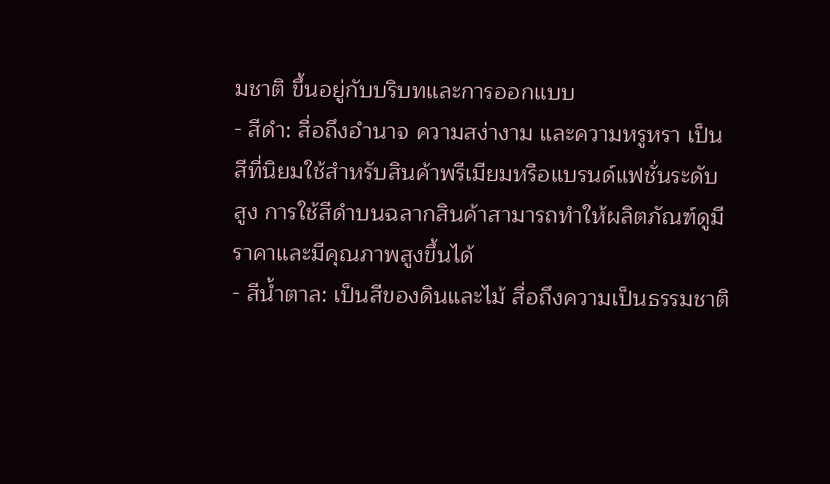มชาติ ขึ้นอยู่กับบริบทและการออกแบบ
- สีดำ: สื่อถึงอำนาจ ความสง่างาม และความหรูหรา เป็นสีที่นิยมใช้สำหรับสินค้าพรีเมียมหรือแบรนด์แฟชั่นระดับสูง การใช้สีดำบนฉลากสินค้าสามารถทำให้ผลิตภัณฑ์ดูมีราคาและมีคุณภาพสูงขึ้นได้
- สีน้ำตาล: เป็นสีของดินและไม้ สื่อถึงความเป็นธรรมชาติ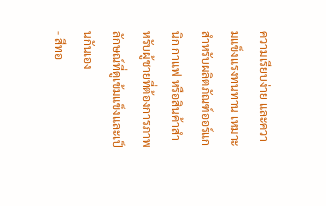ความเรียบง่าย และความแข็งแรงทนทาน เหมาะสำหรับผลิตภัณฑ์ออร์แกนิก กาแฟ หรือสินค้าสำหรับผู้ชายที่ต้องการภาพลักษณ์ที่ดูเข้มแข็งและเป็นกันเอง
- สีทอ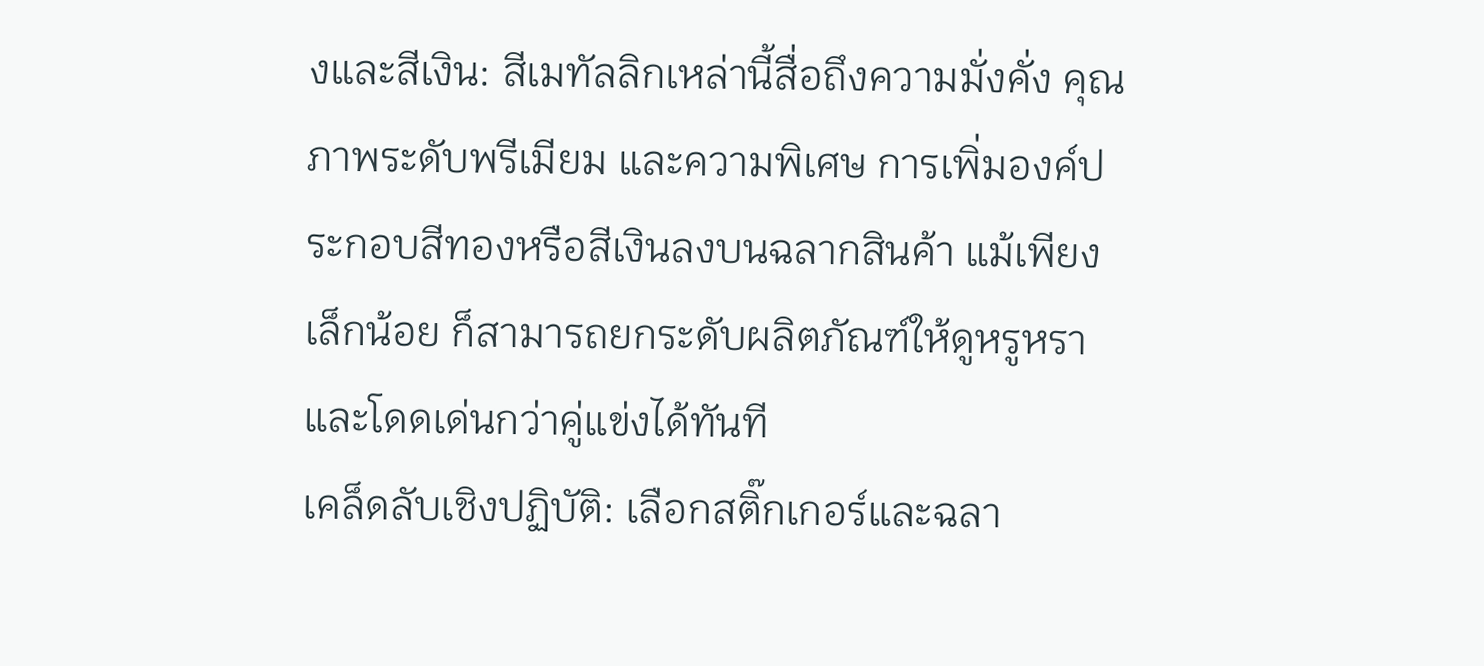งและสีเงิน: สีเมทัลลิกเหล่านี้สื่อถึงความมั่งคั่ง คุณภาพระดับพรีเมียม และความพิเศษ การเพิ่มองค์ประกอบสีทองหรือสีเงินลงบนฉลากสินค้า แม้เพียงเล็กน้อย ก็สามารถยกระดับผลิตภัณฑ์ให้ดูหรูหราและโดดเด่นกว่าคู่แข่งได้ทันที
เคล็ดลับเชิงปฏิบัติ: เลือกสติ๊กเกอร์และฉลา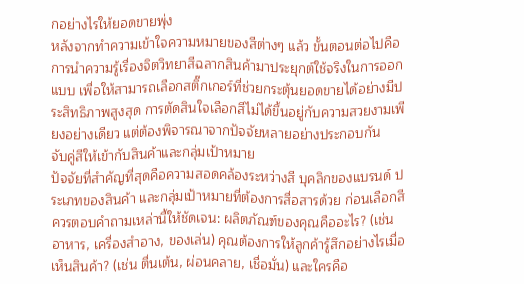กอย่างไรให้ยอดขายพุ่ง
หลังจากทำความเข้าใจความหมายของสีต่างๆ แล้ว ขั้นตอนต่อไปคือการนำความรู้เรื่องจิตวิทยาสีฉลากสินค้ามาประยุกต์ใช้จริงในการออกแบบ เพื่อให้สามารถเลือกสติ๊กเกอร์ที่ช่วยกระตุ้นยอดขายได้อย่างมีประสิทธิภาพสูงสุด การตัดสินใจเลือกสีไม่ได้ขึ้นอยู่กับความสวยงามเพียงอย่างเดียว แต่ต้องพิจารณาจากปัจจัยหลายอย่างประกอบกัน
จับคู่สีให้เข้ากับสินค้าและกลุ่มเป้าหมาย
ปัจจัยที่สำคัญที่สุดคือความสอดคล้องระหว่างสี บุคลิกของแบรนด์ ประเภทของสินค้า และกลุ่มเป้าหมายที่ต้องการสื่อสารด้วย ก่อนเลือกสี ควรตอบคำถามเหล่านี้ให้ชัดเจน: ผลิตภัณฑ์ของคุณคืออะไร? (เช่น อาหาร, เครื่องสำอาง, ของเล่น) คุณต้องการให้ลูกค้ารู้สึกอย่างไรเมื่อเห็นสินค้า? (เช่น ตื่นเต้น, ผ่อนคลาย, เชื่อมั่น) และใครคือ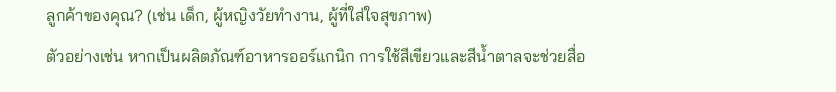ลูกค้าของคุณ? (เช่น เด็ก, ผู้หญิงวัยทำงาน, ผู้ที่ใส่ใจสุขภาพ)
ตัวอย่างเช่น หากเป็นผลิตภัณฑ์อาหารออร์แกนิก การใช้สีเขียวและสีน้ำตาลจะช่วยสื่อ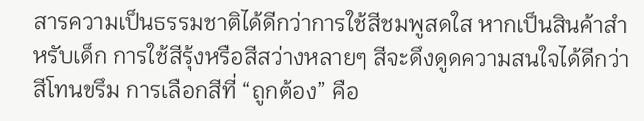สารความเป็นธรรมชาติได้ดีกว่าการใช้สีชมพูสดใส หากเป็นสินค้าสำหรับเด็ก การใช้สีรุ้งหรือสีสว่างหลายๆ สีจะดึงดูดความสนใจได้ดีกว่าสีโทนขรึม การเลือกสีที่ “ถูกต้อง” คือ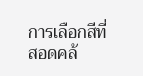การเลือกสีที่สอดคล้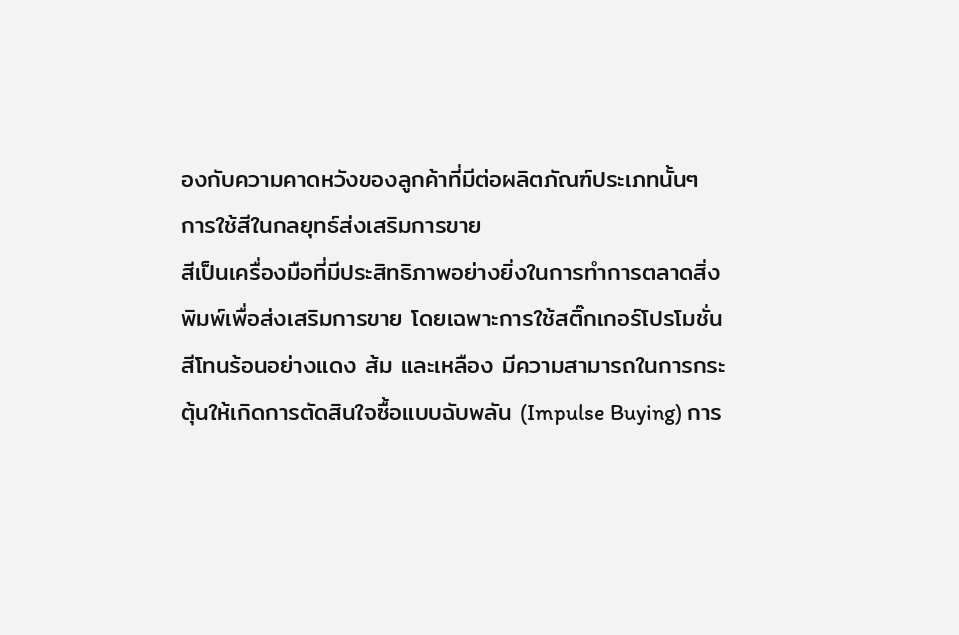องกับความคาดหวังของลูกค้าที่มีต่อผลิตภัณฑ์ประเภทนั้นๆ
การใช้สีในกลยุทธ์ส่งเสริมการขาย
สีเป็นเครื่องมือที่มีประสิทธิภาพอย่างยิ่งในการทำการตลาดสิ่งพิมพ์เพื่อส่งเสริมการขาย โดยเฉพาะการใช้สติ๊กเกอร์โปรโมชั่น สีโทนร้อนอย่างแดง ส้ม และเหลือง มีความสามารถในการกระตุ้นให้เกิดการตัดสินใจซื้อแบบฉับพลัน (Impulse Buying) การ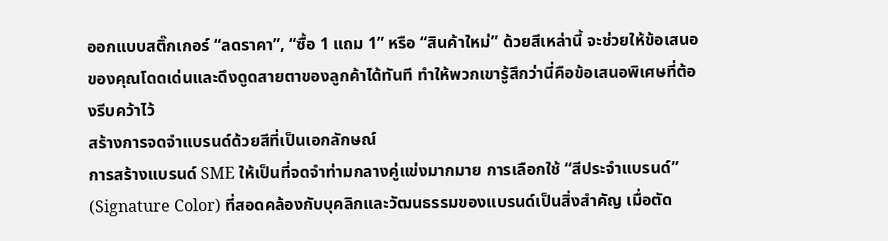ออกแบบสติ๊กเกอร์ “ลดราคา”, “ซื้อ 1 แถม 1” หรือ “สินค้าใหม่” ด้วยสีเหล่านี้ จะช่วยให้ข้อเสนอของคุณโดดเด่นและดึงดูดสายตาของลูกค้าได้ทันที ทำให้พวกเขารู้สึกว่านี่คือข้อเสนอพิเศษที่ต้องรีบคว้าไว้
สร้างการจดจำแบรนด์ด้วยสีที่เป็นเอกลักษณ์
การสร้างแบรนด์ SME ให้เป็นที่จดจำท่ามกลางคู่แข่งมากมาย การเลือกใช้ “สีประจำแบรนด์” (Signature Color) ที่สอดคล้องกับบุคลิกและวัฒนธรรมของแบรนด์เป็นสิ่งสำคัญ เมื่อตัด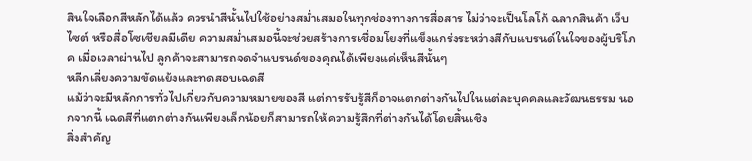สินใจเลือกสีหลักได้แล้ว ควรนำสีนั้นไปใช้อย่างสม่ำเสมอในทุกช่องทางการสื่อสาร ไม่ว่าจะเป็นโลโก้ ฉลากสินค้า เว็บไซต์ หรือสื่อโซเชียลมีเดีย ความสม่ำเสมอนี้จะช่วยสร้างการเชื่อมโยงที่แข็งแกร่งระหว่างสีกับแบรนด์ในใจของผู้บริโภค เมื่อเวลาผ่านไป ลูกค้าจะสามารถจดจำแบรนด์ของคุณได้เพียงแค่เห็นสีนั้นๆ
หลีกเลี่ยงความขัดแย้งและทดสอบเฉดสี
แม้ว่าจะมีหลักการทั่วไปเกี่ยวกับความหมายของสี แต่การรับรู้สีก็อาจแตกต่างกันไปในแต่ละบุคคลและวัฒนธรรม นอกจากนี้ เฉดสีที่แตกต่างกันเพียงเล็กน้อยก็สามารถให้ความรู้สึกที่ต่างกันได้โดยสิ้นเชิง
สิ่งสำคัญ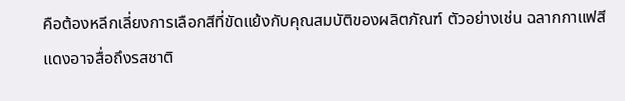คือต้องหลีกเลี่ยงการเลือกสีที่ขัดแย้งกับคุณสมบัติของผลิตภัณฑ์ ตัวอย่างเช่น ฉลากกาแฟสีแดงอาจสื่อถึงรสชาติ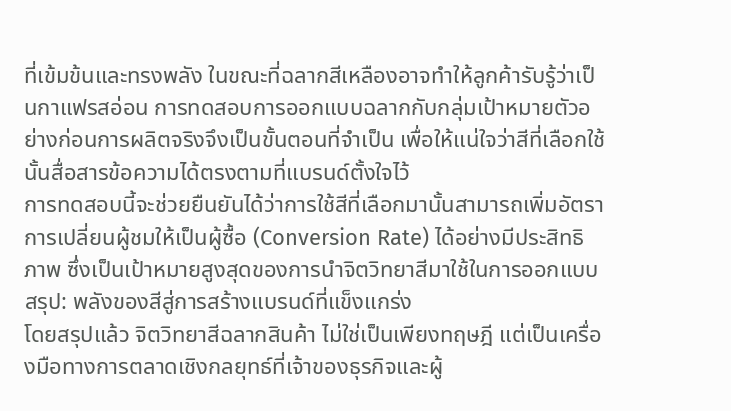ที่เข้มข้นและทรงพลัง ในขณะที่ฉลากสีเหลืองอาจทำให้ลูกค้ารับรู้ว่าเป็นกาแฟรสอ่อน การทดสอบการออกแบบฉลากกับกลุ่มเป้าหมายตัวอย่างก่อนการผลิตจริงจึงเป็นขั้นตอนที่จำเป็น เพื่อให้แน่ใจว่าสีที่เลือกใช้นั้นสื่อสารข้อความได้ตรงตามที่แบรนด์ตั้งใจไว้
การทดสอบนี้จะช่วยยืนยันได้ว่าการใช้สีที่เลือกมานั้นสามารถเพิ่มอัตราการเปลี่ยนผู้ชมให้เป็นผู้ซื้อ (Conversion Rate) ได้อย่างมีประสิทธิภาพ ซึ่งเป็นเป้าหมายสูงสุดของการนำจิตวิทยาสีมาใช้ในการออกแบบ
สรุป: พลังของสีสู่การสร้างแบรนด์ที่แข็งแกร่ง
โดยสรุปแล้ว จิตวิทยาสีฉลากสินค้า ไม่ใช่เป็นเพียงทฤษฎี แต่เป็นเครื่องมือทางการตลาดเชิงกลยุทธ์ที่เจ้าของธุรกิจและผู้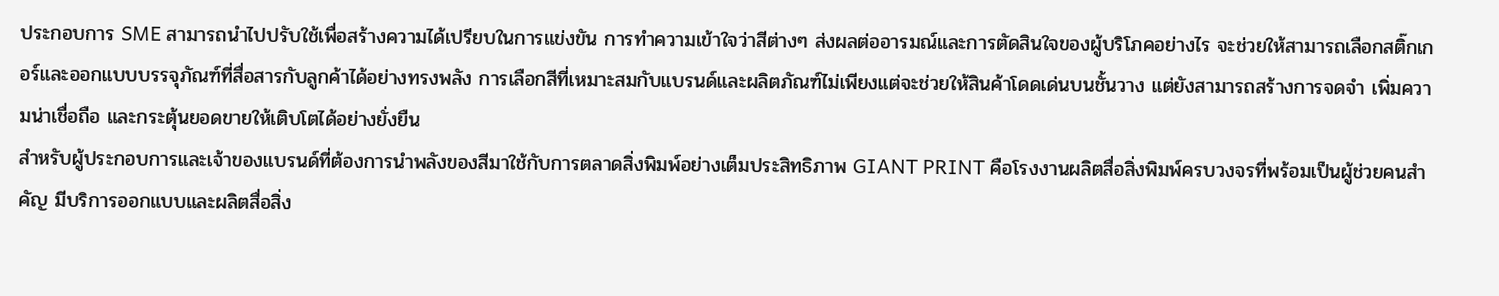ประกอบการ SME สามารถนำไปปรับใช้เพื่อสร้างความได้เปรียบในการแข่งขัน การทำความเข้าใจว่าสีต่างๆ ส่งผลต่ออารมณ์และการตัดสินใจของผู้บริโภคอย่างไร จะช่วยให้สามารถเลือกสติ๊กเกอร์และออกแบบบรรจุภัณฑ์ที่สื่อสารกับลูกค้าได้อย่างทรงพลัง การเลือกสีที่เหมาะสมกับแบรนด์และผลิตภัณฑ์ไม่เพียงแต่จะช่วยให้สินค้าโดดเด่นบนชั้นวาง แต่ยังสามารถสร้างการจดจำ เพิ่มความน่าเชื่อถือ และกระตุ้นยอดขายให้เติบโตได้อย่างยั่งยืน
สำหรับผู้ประกอบการและเจ้าของแบรนด์ที่ต้องการนำพลังของสีมาใช้กับการตลาดสิ่งพิมพ์อย่างเต็มประสิทธิภาพ GIANT PRINT คือโรงงานผลิตสื่อสิ่งพิมพ์ครบวงจรที่พร้อมเป็นผู้ช่วยคนสำคัญ มีบริการออกแบบและผลิตสื่อสิ่ง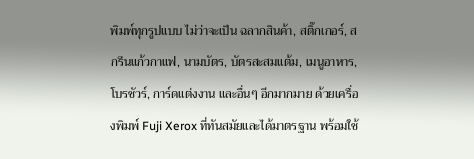พิมพ์ทุกรูปแบบ ไม่ว่าจะเป็น ฉลากสินค้า, สติ๊กเกอร์, สกรีนแก้วกาแฟ, นามบัตร, บัตรสะสมแต้ม, เมนูอาหาร, โบรชัวร์, การ์ดแต่งงาน และอื่นๆ อีกมากมาย ด้วยเครื่องพิมพ์ Fuji Xerox ที่ทันสมัยและได้มาตรฐาน พร้อมใช้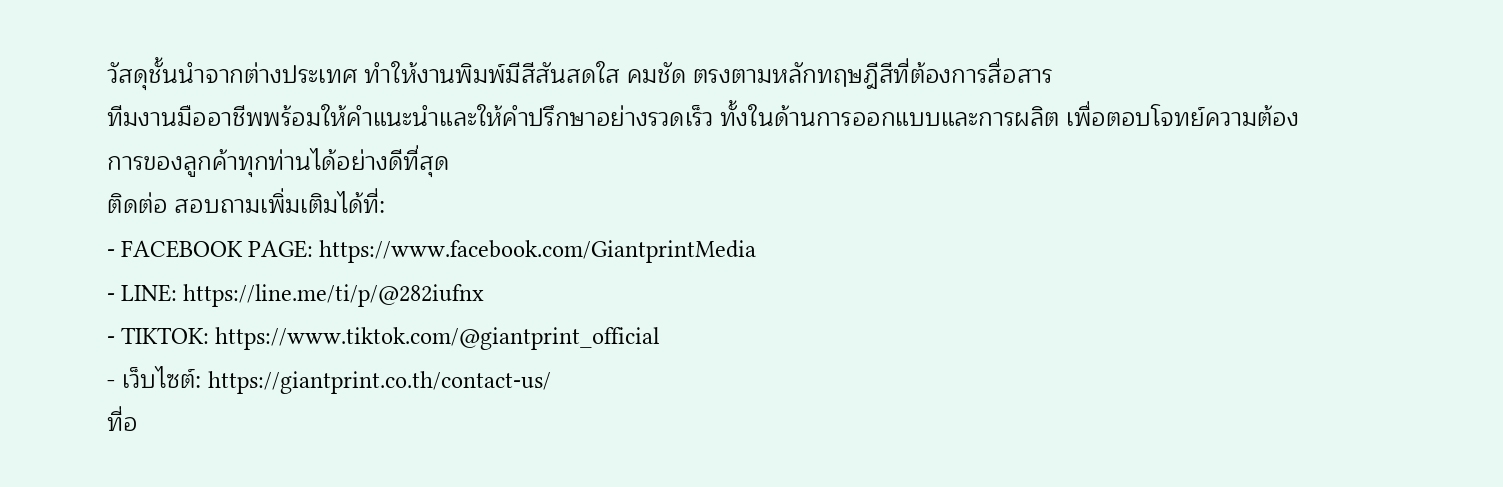วัสดุชั้นนำจากต่างประเทศ ทำให้งานพิมพ์มีสีสันสดใส คมชัด ตรงตามหลักทฤษฎีสีที่ต้องการสื่อสาร
ทีมงานมืออาชีพพร้อมให้คำแนะนำและให้คำปรึกษาอย่างรวดเร็ว ทั้งในด้านการออกแบบและการผลิต เพื่อตอบโจทย์ความต้องการของลูกค้าทุกท่านได้อย่างดีที่สุด
ติดต่อ สอบถามเพิ่มเติมได้ที่:
- FACEBOOK PAGE: https://www.facebook.com/GiantprintMedia
- LINE: https://line.me/ti/p/@282iufnx
- TIKTOK: https://www.tiktok.com/@giantprint_official
- เว็บไซต์: https://giantprint.co.th/contact-us/
ที่อ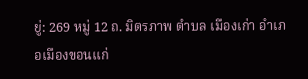ยู่: 269 หมู่ 12 ถ. มิตรภาพ ตำบล เมืองเก่า อำเภอเมืองขอนแก่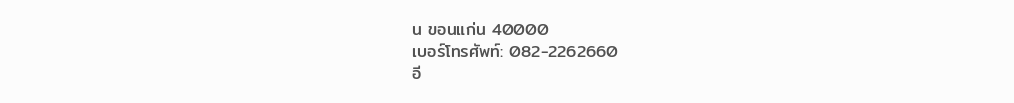น ขอนแก่น 40000
เบอร์โทรศัพท์: 082-2262660
อี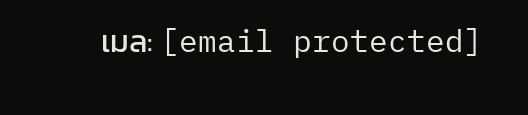เมล: [email protected]